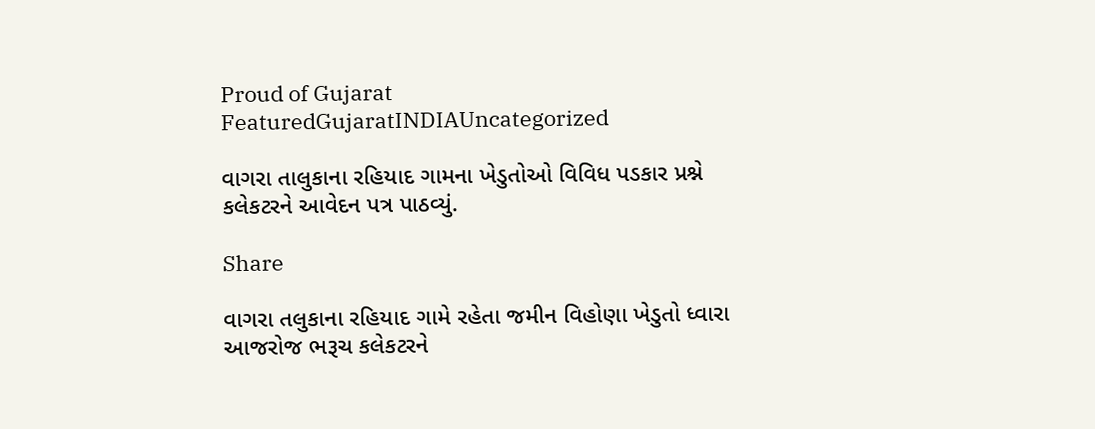Proud of Gujarat
FeaturedGujaratINDIAUncategorized

વાગરા તાલુકાના રહિયાદ ગામના ખેડુતોઓ વિવિધ પડકાર પ્રશ્ને કલેકટરને આવેદન પત્ર પાઠવ્યું.

Share

વાગરા તલુકાના રહિયાદ ગામે રહેતા જમીન વિહોણા ખેડુતો ધ્વારા આજરોજ ભરૂચ કલેકટરને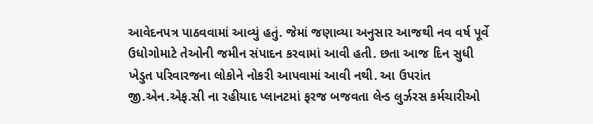આવેદનપત્ર પાઠવવામાં આવ્યું હતું. જેમાં જણાવ્યા અનુસાર આજથી નવ વર્ષ પૂર્વે ઉધોગોમાટે તેઓની જમીન સંપાદન કરવામાં આવી હતી. છતા આજ દિન સુધી ખેડુત પરિવારજના લોકોને નોકરી આપવામાં આવી નથી. આ ઉપરાંત જી.એન.એફ.સી ના રહીયાદ પ્લાનટમાં ફરજ બજવતા લેન્ડ લુર્ઝરસ કર્મચારીઓ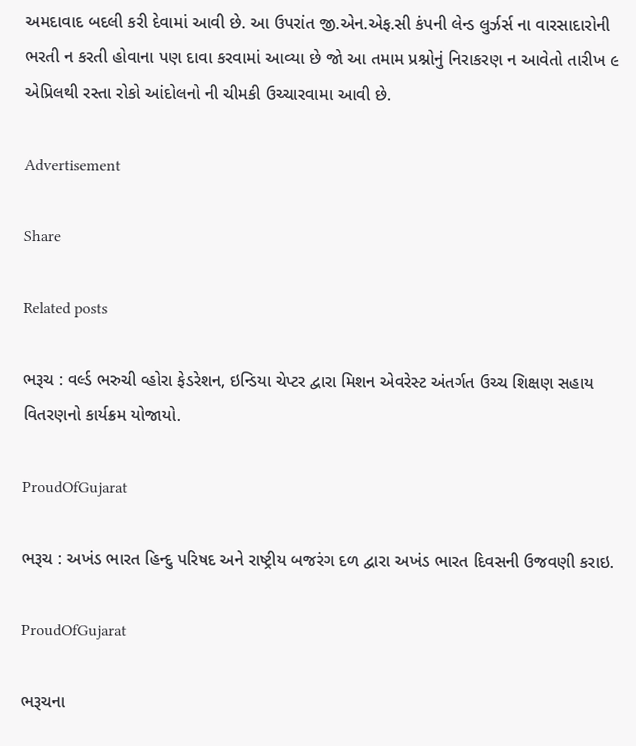અમદાવાદ બદલી કરી દેવામાં આવી છે. આ ઉપરાંત જી.એન.એફ.સી કંપની લેન્ડ લુર્ઝર્સ ના વારસાદારોની ભરતી ન કરતી હોવાના પણ દાવા કરવામાં આવ્યા છે જો આ તમામ પ્રશ્નોનું નિરાકરણ ન આવેતો તારીખ ૯ એપ્રિલથી રસ્તા રોકો આંદોલનો ની ચીમકી ઉચ્ચારવામા આવી છે.

Advertisement

Share

Related posts

ભરૂચ : વર્લ્ડ ભરુચી વ્હોરા ફેડરેશન, ઇન્ડિયા ચેપ્ટર દ્વારા મિશન એવરેસ્ટ અંતર્ગત ઉચ્ચ શિક્ષણ સહાય વિતરણનો કાર્યક્રમ યોજાયો.

ProudOfGujarat

ભરૂચ : અખંડ ભારત હિન્દુ પરિષદ અને રાષ્ટ્રીય બજરંગ દળ દ્વારા અખંડ ભારત દિવસની ઉજવણી કરાઇ.

ProudOfGujarat

ભરૂચના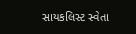સાયકલિસ્ટ સ્વેતા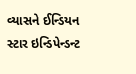વ્યાસને ઈન્ડિયન સ્ટાર ઇન્ડિપેન્ડન્ટ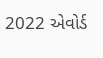2022 એવોર્ડ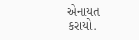એનાયત કરાયો.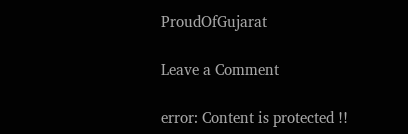ProudOfGujarat

Leave a Comment

error: Content is protected !!